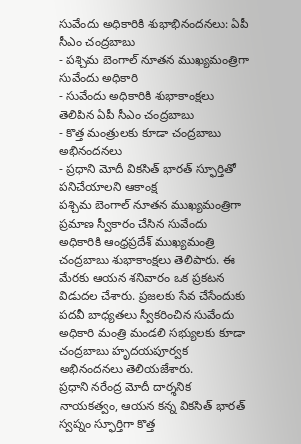సువేందు అధికారికి శుభాభినందనలు: ఏపీ సీఎం చంద్రబాబు
- పశ్చిమ బెంగాల్ నూతన ముఖ్యమంత్రిగా సువేందు అధికారి
- సువేందు అధికారికి శుభాకాంక్షలు తెలిపిన ఏపీ సీఎం చంద్రబాబు
- కొత్త మంత్రులకు కూడా చంద్రబాబు అభినందనలు
- ప్రధాని మోదీ వికసిత్ భారత్ స్ఫూర్తితో పనిచేయాలని ఆకాంక్ష
పశ్చిమ బెంగాల్ నూతన ముఖ్యమంత్రిగా ప్రమాణ స్వీకారం చేసిన సువేందు అధికారికి ఆంధ్రప్రదేశ్ ముఖ్యమంత్రి చంద్రబాబు శుభాకాంక్షలు తెలిపారు. ఈ మేరకు ఆయన శనివారం ఒక ప్రకటన విడుదల చేశారు. ప్రజలకు సేవ చేసేందుకు పదవీ బాధ్యతలు స్వీకరించిన సువేందు అధికారి మంత్రి మండలి సభ్యులకు కూడా చంద్రబాబు హృదయపూర్వక అభినందనలు తెలియజేశారు.
ప్రధాని నరేంద్ర మోదీ దార్శనిక నాయకత్వం, ఆయన కన్న వికసిత్ భారత్ స్వప్నం స్ఫూర్తిగా కొత్త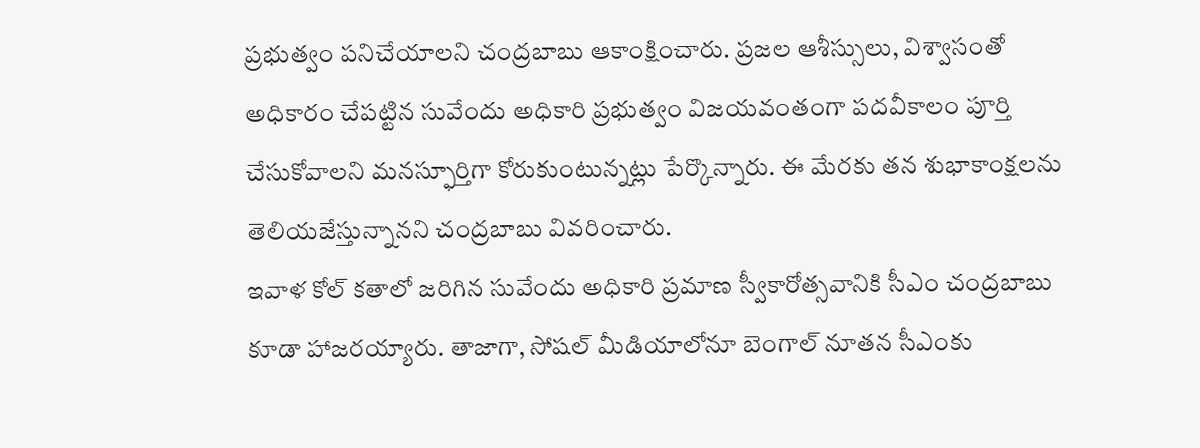ప్రభుత్వం పనిచేయాలని చంద్రబాబు ఆకాంక్షించారు. ప్రజల ఆశీస్సులు, విశ్వాసంతో అధికారం చేపట్టిన సువేందు అధికారి ప్రభుత్వం విజయవంతంగా పదవీకాలం పూర్తి చేసుకోవాలని మనస్ఫూర్తిగా కోరుకుంటున్నట్లు పేర్కొన్నారు. ఈ మేరకు తన శుభాకాంక్షలను తెలియజేస్తున్నానని చంద్రబాబు వివరించారు.
ఇవాళ కోల్ కతాలో జరిగిన సువేందు అధికారి ప్రమాణ స్వీకారోత్సవానికి సీఎం చంద్రబాబు కూడా హాజరయ్యారు. తాజాగా, సోషల్ మీడియాలోనూ బెంగాల్ నూతన సీఎంకు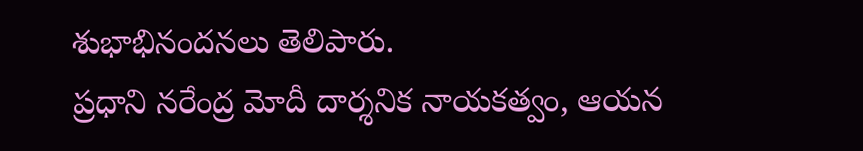శుభాభినందనలు తెలిపారు.
ప్రధాని నరేంద్ర మోదీ దార్శనిక నాయకత్వం, ఆయన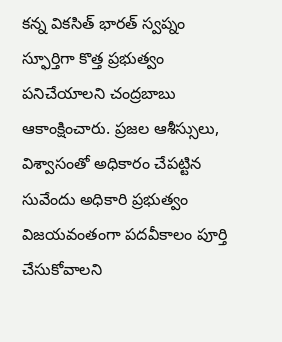కన్న వికసిత్ భారత్ స్వప్నం స్ఫూర్తిగా కొత్త ప్రభుత్వం పనిచేయాలని చంద్రబాబు ఆకాంక్షించారు. ప్రజల ఆశీస్సులు, విశ్వాసంతో అధికారం చేపట్టిన సువేందు అధికారి ప్రభుత్వం విజయవంతంగా పదవీకాలం పూర్తి చేసుకోవాలని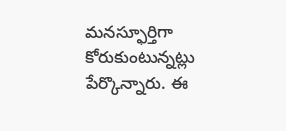మనస్ఫూర్తిగా కోరుకుంటున్నట్లు పేర్కొన్నారు. ఈ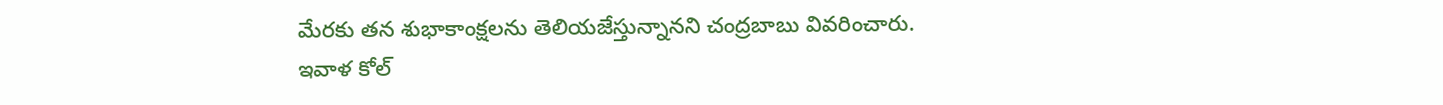మేరకు తన శుభాకాంక్షలను తెలియజేస్తున్నానని చంద్రబాబు వివరించారు.
ఇవాళ కోల్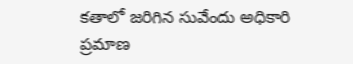కతాలో జరిగిన సువేందు అధికారి ప్రమాణ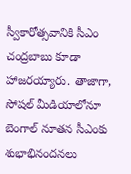స్వీకారోత్సవానికి సీఎం చంద్రబాబు కూడా హాజరయ్యారు. తాజాగా, సోషల్ మీడియాలోనూ బెంగాల్ నూతన సీఎంకు శుభాభినందనలు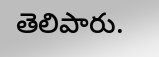తెలిపారు.